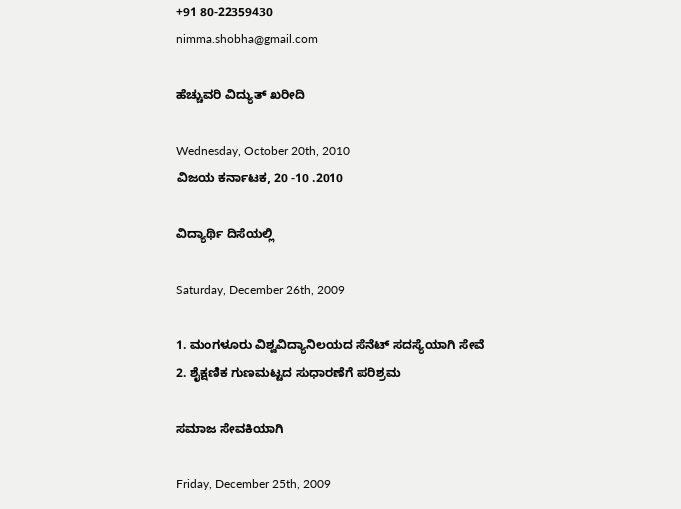+91 80-22359430
nimma.shobha@gmail.com

ಹೆಚ್ಚುವರಿ ವಿದ್ಯುತ್ ಖರೀದಿ

Wednesday, October 20th, 2010
ವಿಜಯ ಕರ್ನಾಟಕ, 20 -10 .2010

ವಿದ್ಯಾರ್ಥಿ ದಿಸೆಯಲ್ಲಿ

Saturday, December 26th, 2009

1. ಮಂಗಳೂರು ವಿಶ್ವವಿದ್ಯಾನಿಲಯದ ಸೆನೆಟ್ ಸದಸ್ಯೆಯಾಗಿ ಸೇವೆ 2. ಶೈಕ್ಷಣಿಕ ಗುಣಮಟ್ಟದ ಸುಧಾರಣೆಗೆ ಪರಿಶ್ರಮ

ಸಮಾಜ ಸೇವಕಿಯಾಗಿ

Friday, December 25th, 2009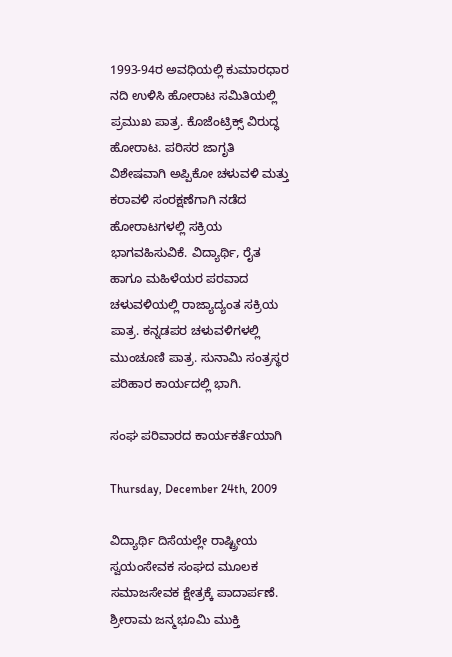1993-94ರ ಅವಧಿಯಲ್ಲಿ ಕುಮಾರಧಾರ ನದಿ ಉಳಿಸಿ ಹೋರಾಟ ಸಮಿತಿಯಲ್ಲಿ ಪ್ರಮುಖ ಪಾತ್ರ. ಕೊಜೆಂಟ್ರಿಕ್ಸ್ ವಿರುದ್ಧ ಹೋರಾಟ. ಪರಿಸರ ಜಾಗೃತಿ ವಿಶೇಷವಾಗಿ ಅಪ್ಪಿಕೋ ಚಳುವಳಿ ಮತ್ತು ಕರಾವಳಿ ಸಂರಕ್ಷಣೆಗಾಗಿ ನಡೆದ ಹೋರಾಟಗಳಲ್ಲಿ ಸಕ್ರಿಯ ಭಾಗವಹಿಸುವಿಕೆ. ವಿದ್ಯಾರ್ಥಿ, ರೈತ ಹಾಗೂ ಮಹಿಳೆಯರ ಪರವಾದ ಚಳುವಳಿಯಲ್ಲಿ ರಾಜ್ಯಾದ್ಯಂತ ಸಕ್ರಿಯ ಪಾತ್ರ. ಕನ್ನಡಪರ ಚಳುವಳಿಗಳಲ್ಲಿ ಮುಂಚೂಣಿ ಪಾತ್ರ. ಸುನಾಮಿ ಸಂತ್ರಸ್ಥರ ಪರಿಹಾರ ಕಾರ್ಯದಲ್ಲಿ ಭಾಗಿ.

ಸಂಘ ಪರಿವಾರದ ಕಾರ್ಯಕರ್ತೆಯಾಗಿ

Thursday, December 24th, 2009

ವಿದ್ಯಾರ್ಥಿ ದಿಸೆಯಲ್ಲೇ ರಾಷ್ಟ್ರೀಯ ಸ್ವಯಂಸೇವಕ ಸಂಘದ ಮೂಲಕ ಸಮಾಜಸೇವಕ ಕ್ಷೇತ್ರಕ್ಕೆ ಪಾದಾರ್ಪಣೆ. ಶ್ರೀರಾಮ ಜನ್ಮಭೂಮಿ ಮುಕ್ತಿ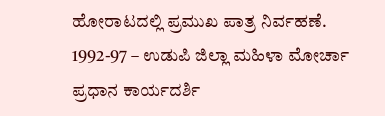ಹೋರಾಟದಲ್ಲಿ ಪ್ರಮುಖ ಪಾತ್ರ ನಿರ್ವಹಣೆ. 1992-97 – ಉಡುಪಿ ಜಿಲ್ಲಾ ಮಹಿಳಾ ಮೋರ್ಚಾ ಪ್ರಧಾನ ಕಾರ್ಯದರ್ಶಿ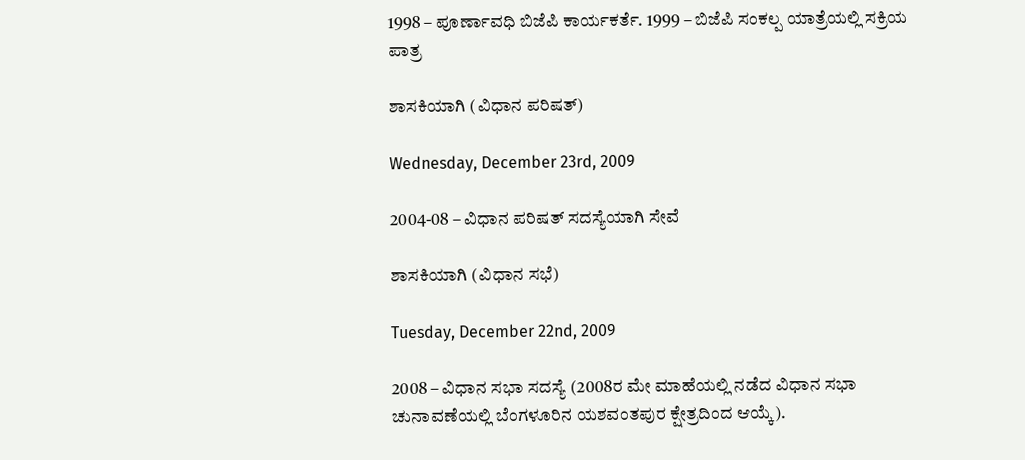1998 – ಪೂರ್ಣಾವಧಿ ಬಿಜೆಪಿ ಕಾರ್ಯಕರ್ತೆ. 1999 – ಬಿಜೆಪಿ ಸಂಕಲ್ಪ ಯಾತ್ರೆಯಲ್ಲಿ ಸಕ್ರಿಯ ಪಾತ್ರ

ಶಾಸಕಿಯಾಗಿ (ವಿಧಾನ ಪರಿಷತ್)

Wednesday, December 23rd, 2009

2004-08 – ವಿಧಾನ ಪರಿಷತ್ ಸದಸ್ಯೆಯಾಗಿ ಸೇವೆ

ಶಾಸಕಿಯಾಗಿ (ವಿಧಾನ ಸಭೆ)

Tuesday, December 22nd, 2009

2008 – ವಿಧಾನ ಸಭಾ ಸದಸ್ಯೆ (2008ರ ಮೇ ಮಾಹೆಯಲ್ಲಿ ನಡೆದ ವಿಧಾನ ಸಭಾ ಚುನಾವಣೆಯಲ್ಲಿ ಬೆಂಗಳೂರಿನ ಯಶವಂತಪುರ ಕ್ಷೇತ್ರದಿಂದ ಆಯ್ಕೆ).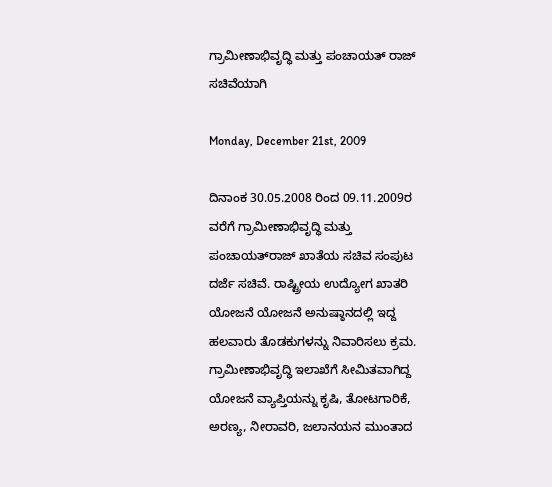ಗ್ರಾಮೀಣಾಭಿವೃದ್ಧಿ ಮತ್ತು ಪಂಚಾಯತ್ ರಾಜ್ ಸಚಿವೆಯಾಗಿ

Monday, December 21st, 2009

ದಿನಾಂಕ 30.05.2008 ರಿಂದ 09.11.2009ರ ವರೆಗೆ ಗ್ರಾಮೀಣಾಭಿವೃದ್ಧಿ ಮತ್ತು ಪಂಚಾಯತ್‌ರಾಜ್ ಖಾತೆಯ ಸಚಿವ ಸಂಪುಟ ದರ್ಜೆ ಸಚಿವೆ. ರಾಷ್ಟ್ರೀಯ ಉದ್ಯೋಗ ಖಾತರಿ ಯೋಜನೆ ಯೋಜನೆ ಅನುಷ್ಠಾನದಲ್ಲಿ ಇದ್ದ ಹಲವಾರು ತೊಡಕುಗಳನ್ನು ನಿವಾರಿಸಲು ಕ್ರಮ. ಗ್ರಾಮೀಣಾಭಿವೃದ್ಧಿ ಇಲಾಖೆಗೆ ಸೀಮಿತವಾಗಿದ್ದ ಯೋಜನೆ ವ್ಯಾಪ್ತಿಯನ್ನು ಕೃಷಿ, ತೋಟಗಾರಿಕೆ, ಅರಣ್ಯ, ನೀರಾವರಿ, ಜಲಾನಯನ ಮುಂತಾದ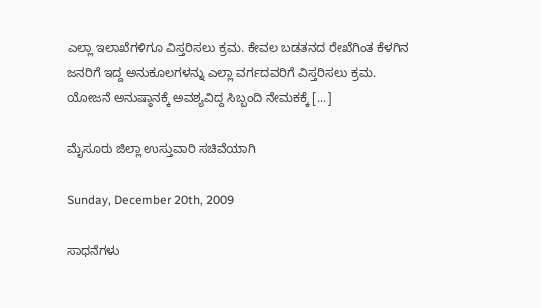ಎಲ್ಲಾ ಇಲಾಖೆಗಳಿಗೂ ವಿಸ್ತರಿಸಲು ಕ್ರಮ. ಕೇವಲ ಬಡತನದ ರೇಖೆಗಿಂತ ಕೆಳಗಿನ ಜನರಿಗೆ ಇದ್ದ ಅನುಕೂಲಗಳನ್ನು ಎಲ್ಲಾ ವರ್ಗದವರಿಗೆ ವಿಸ್ತರಿಸಲು ಕ್ರಮ. ಯೋಜನೆ ಅನುಷ್ಠಾನಕ್ಕೆ ಅವಶ್ಯವಿದ್ದ ಸಿಬ್ಬಂದಿ ನೇಮಕಕ್ಕೆ [...]

ಮೈಸೂರು ಜಿಲ್ಲಾ ಉಸ್ತುವಾರಿ ಸಚಿವೆಯಾಗಿ

Sunday, December 20th, 2009

ಸಾಧನೆಗಳು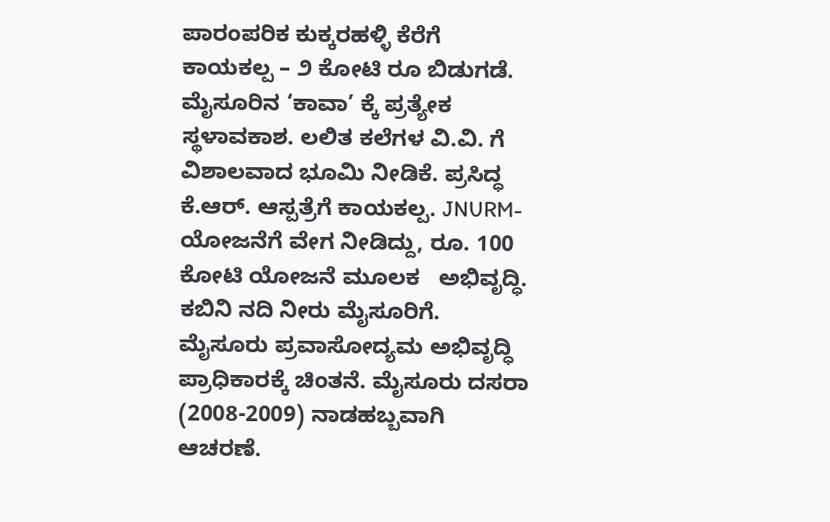ಪಾರಂಪರಿಕ ಕುಕ್ಕರಹಳ್ಳಿ ಕೆರೆಗೆ ಕಾಯಕಲ್ಪ – ೨ ಕೋಟಿ ರೂ ಬಿಡುಗಡೆ. ಮೈಸೂರಿನ ‘ಕಾವಾ’ ಕ್ಕೆ ಪ್ರತ್ಯೇಕ ಸ್ಥಳಾವಕಾಶ. ಲಲಿತ ಕಲೆಗಳ ವಿ.ವಿ. ಗೆ ವಿಶಾಲವಾದ ಭೂಮಿ ನೀಡಿಕೆ. ಪ್ರಸಿದ್ಧ ಕೆ.ಆರ್. ಆಸ್ಪತ್ರೆಗೆ ಕಾಯಕಲ್ಪ. JNURM- ಯೋಜನೆಗೆ ವೇಗ ನೀಡಿದ್ದು, ರೂ. 100 ಕೋಟಿ ಯೋಜನೆ ಮೂಲಕ   ಅಭಿವೃದ್ಧಿ. ಕಬಿನಿ ನದಿ ನೀರು ಮೈಸೂರಿಗೆ. ಮೈಸೂರು ಪ್ರವಾಸೋದ್ಯಮ ಅಭಿವೃದ್ಧಿ ಪ್ರಾಧಿಕಾರಕ್ಕೆ ಚಿಂತನೆ. ಮೈಸೂರು ದಸರಾ (2008-2009) ನಾಡಹಬ್ಬವಾಗಿ ಆಚರಣೆ.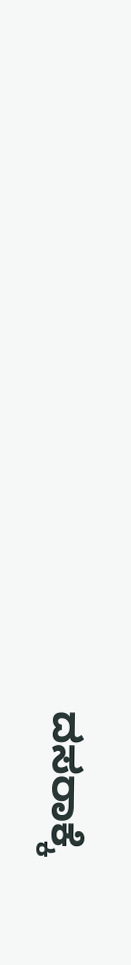ದಸರಾಕ್ಕೆ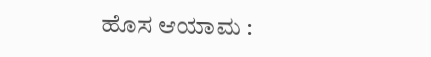ಹೊಸ ಆಯಾಮ :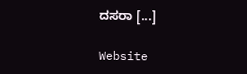ದಸರಾ [...]

Website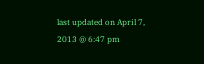last updated on April 7, 2013 @ 6:47 pm